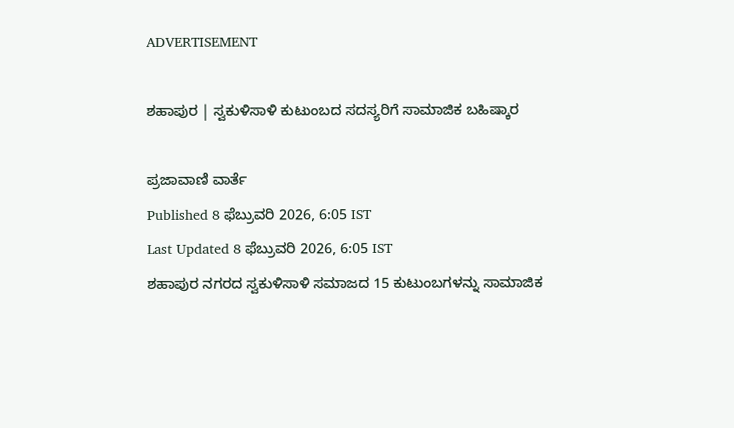ADVERTISEMENT

ಶಹಾಪುರ | ಸ್ವಕುಳಿಸಾಳಿ ಕುಟುಂಬದ ಸದಸ್ಯರಿಗೆ ಸಾಮಾಜಿಕ ಬಹಿಷ್ಕಾರ

ಪ್ರಜಾವಾಣಿ ವಾರ್ತೆ
Published 8 ಫೆಬ್ರುವರಿ 2026, 6:05 IST
Last Updated 8 ಫೆಬ್ರುವರಿ 2026, 6:05 IST
ಶಹಾಪುರ ನಗರದ ಸ್ವಕುಳಿಸಾಳಿ ಸಮಾಜದ 15 ಕುಟುಂಬಗಳನ್ನು ಸಾಮಾಜಿಕ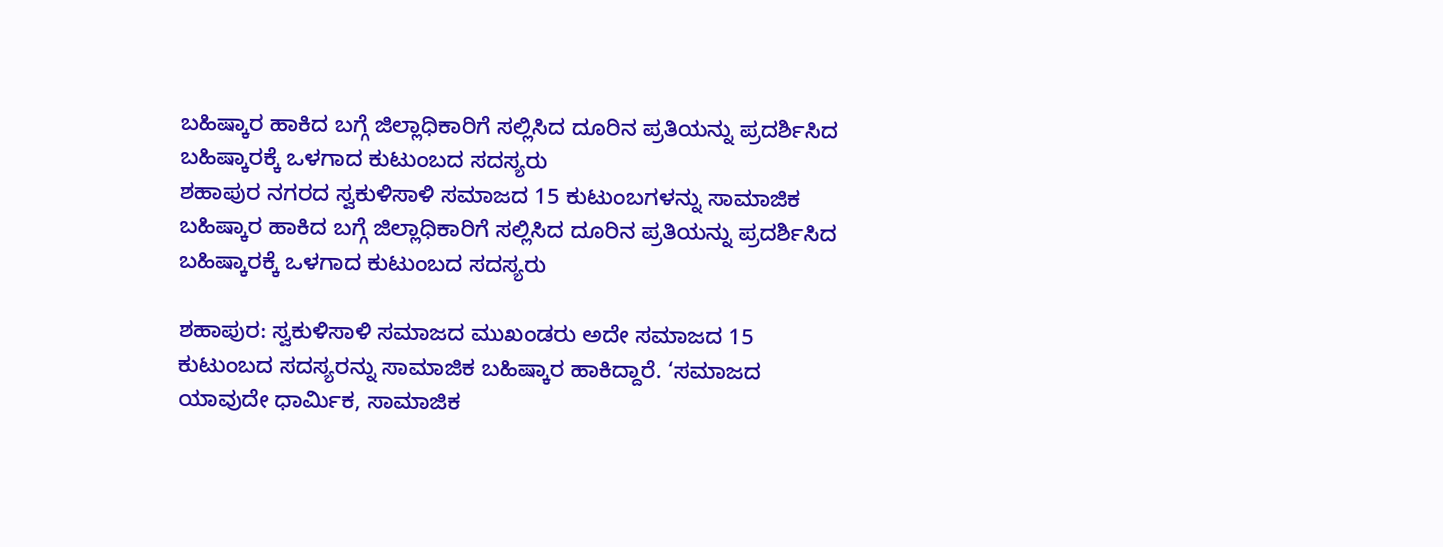ಬಹಿಷ್ಕಾರ ಹಾಕಿದ ಬಗ್ಗೆ ಜಿಲ್ಲಾಧಿಕಾರಿಗೆ ಸಲ್ಲಿಸಿದ ದೂರಿನ ಪ್ರತಿಯನ್ನು ಪ್ರದರ್ಶಿಸಿದ ಬಹಿಷ್ಕಾರಕ್ಕೆ ಒಳಗಾದ ಕುಟುಂಬದ ಸದಸ್ಯರು
ಶಹಾಪುರ ನಗರದ ಸ್ವಕುಳಿಸಾಳಿ ಸಮಾಜದ 15 ಕುಟುಂಬಗಳನ್ನು ಸಾಮಾಜಿಕ ಬಹಿಷ್ಕಾರ ಹಾಕಿದ ಬಗ್ಗೆ ಜಿಲ್ಲಾಧಿಕಾರಿಗೆ ಸಲ್ಲಿಸಿದ ದೂರಿನ ಪ್ರತಿಯನ್ನು ಪ್ರದರ್ಶಿಸಿದ ಬಹಿಷ್ಕಾರಕ್ಕೆ ಒಳಗಾದ ಕುಟುಂಬದ ಸದಸ್ಯರು

ಶಹಾಪುರ: ಸ್ವಕುಳಿಸಾಳಿ ಸಮಾಜದ ಮುಖಂಡರು ಅದೇ ಸಮಾಜದ 15 ಕುಟುಂಬದ ಸದಸ್ಯರನ್ನು ಸಾಮಾಜಿಕ ಬಹಿಷ್ಕಾರ ಹಾಕಿದ್ದಾರೆ. ‘ಸಮಾಜದ ಯಾವುದೇ ಧಾರ್ಮಿಕ, ಸಾಮಾಜಿಕ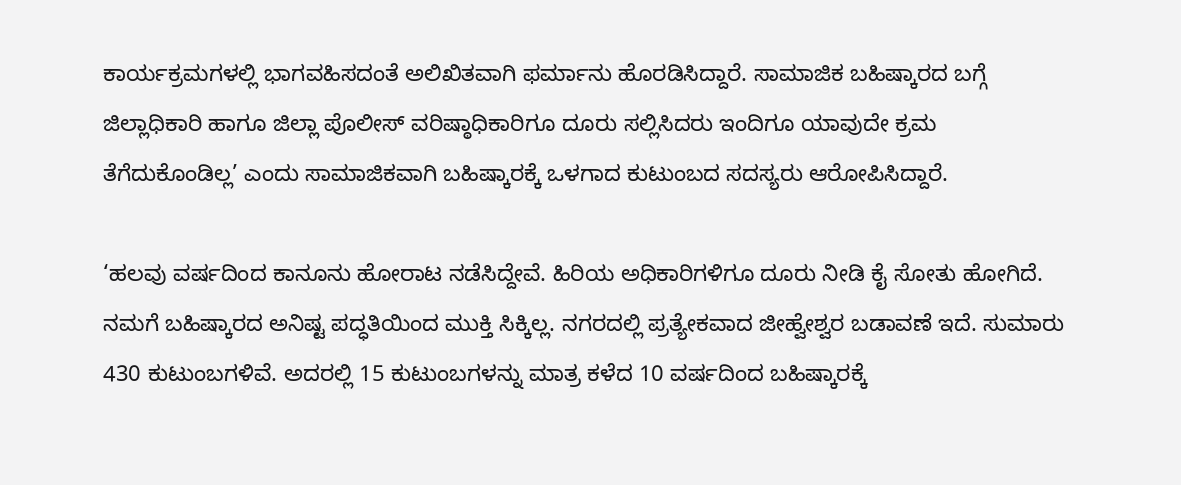ಕಾರ್ಯಕ್ರಮಗಳಲ್ಲಿ ಭಾಗವಹಿಸದಂತೆ ಅಲಿಖಿತವಾಗಿ ಫರ್ಮಾನು ಹೊರಡಿಸಿದ್ದಾರೆ. ಸಾಮಾಜಿಕ ಬಹಿಷ್ಕಾರದ ಬಗ್ಗೆ ಜಿಲ್ಲಾಧಿಕಾರಿ ಹಾಗೂ ಜಿಲ್ಲಾ ಪೊಲೀಸ್ ವರಿಷ್ಠಾಧಿಕಾರಿಗೂ ದೂರು ಸಲ್ಲಿಸಿದರು ಇಂದಿಗೂ ಯಾವುದೇ ಕ್ರಮ ತೆಗೆದುಕೊಂಡಿಲ್ಲ’ ಎಂದು ಸಾಮಾಜಿಕವಾಗಿ ಬಹಿಷ್ಕಾರಕ್ಕೆ ಒಳಗಾದ ಕುಟುಂಬದ ಸದಸ್ಯರು ಆರೋಪಿಸಿದ್ದಾರೆ.

‘ಹಲವು ವರ್ಷದಿಂದ ಕಾನೂನು ಹೋರಾಟ ನಡೆಸಿದ್ದೇವೆ. ಹಿರಿಯ ಅಧಿಕಾರಿಗಳಿಗೂ ದೂರು ನೀಡಿ ಕೈ ಸೋತು ಹೋಗಿದೆ. ನಮಗೆ ಬಹಿಷ್ಕಾರದ ಅನಿಷ್ಟ ಪದ್ಧತಿಯಿಂದ ಮುಕ್ತಿ ಸಿಕ್ಕಿಲ್ಲ. ನಗರದಲ್ಲಿ ಪ್ರತ್ಯೇಕವಾದ ಜೀಹ್ವೇಶ್ವರ ಬಡಾವಣೆ ಇದೆ. ಸುಮಾರು 430 ಕುಟುಂಬಗಳಿವೆ. ಅದರಲ್ಲಿ 15 ಕುಟುಂಬಗಳನ್ನು ಮಾತ್ರ ಕಳೆದ 10 ವರ್ಷದಿಂದ ಬಹಿಷ್ಕಾರಕ್ಕೆ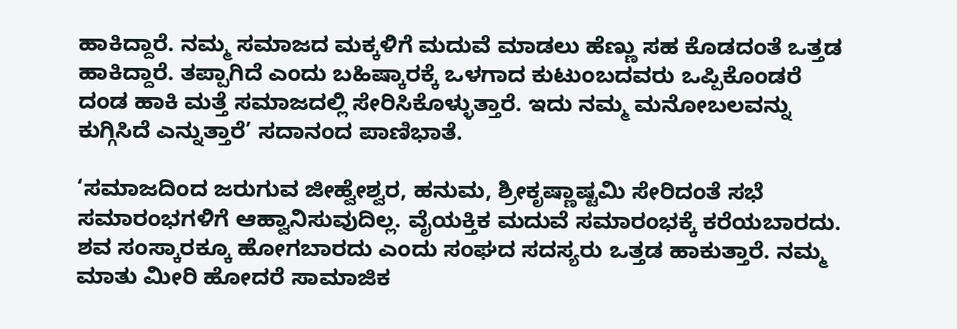ಹಾಕಿದ್ದಾರೆ. ನಮ್ಮ ಸಮಾಜದ ಮಕ್ಕಳಿಗೆ ಮದುವೆ ಮಾಡಲು ಹೆಣ್ಣು ಸಹ ಕೊಡದಂತೆ ಒತ್ತಡ ಹಾಕಿದ್ದಾರೆ. ತಪ್ಪಾಗಿದೆ ಎಂದು ಬಹಿಷ್ಕಾರಕ್ಕೆ ಒಳಗಾದ ಕುಟುಂಬದವರು ಒಪ್ಪಿಕೊಂಡರೆ ದಂಡ ಹಾಕಿ ಮತ್ತೆ ಸಮಾಜದಲ್ಲಿ ಸೇರಿಸಿಕೊಳ್ಳುತ್ತಾರೆ. ಇದು ನಮ್ಮ ಮನೋಬಲವನ್ನು ಕುಗ್ಗಿಸಿದೆ ಎನ್ನುತ್ತಾರೆ’ ಸದಾನಂದ ಪಾಣಿಭಾತೆ.

‘ಸಮಾಜದಿಂದ ಜರುಗುವ ಜೀಹ್ವೇಶ್ವರ, ಹನುಮ, ಶ್ರೀಕೃಷ್ಣಾಷ್ಟಮಿ ಸೇರಿದಂತೆ ಸಭೆ ಸಮಾರಂಭಗಳಿಗೆ ಆಹ್ವಾನಿಸುವುದಿಲ್ಲ. ವೈಯಕ್ತಿಕ ಮದುವೆ ಸಮಾರಂಭಕ್ಕೆ ಕರೆಯಬಾರದು. ಶವ ಸಂಸ್ಕಾರಕ್ಕೂ ಹೋಗಬಾರದು ಎಂದು ಸಂಘದ ಸದಸ್ಯರು ಒತ್ತಡ ಹಾಕುತ್ತಾರೆ. ನಮ್ಮ ಮಾತು ಮೀರಿ ಹೋದರೆ ಸಾಮಾಜಿಕ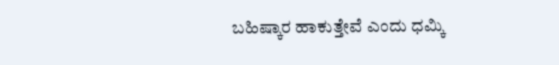ಬಹಿಷ್ಕಾರ ಹಾಕುತ್ತೇವೆ ಎಂದು ಧಮ್ಕಿ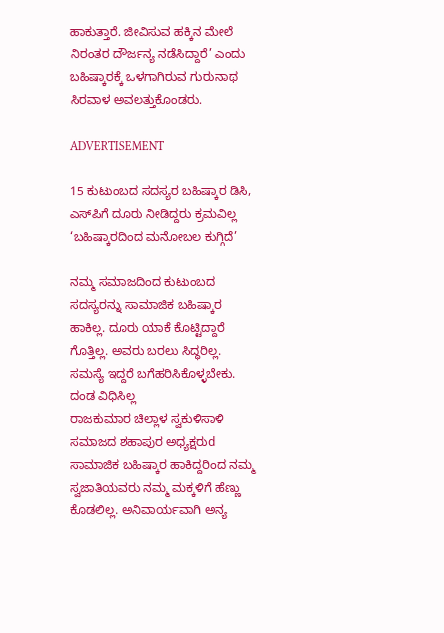ಹಾಕುತ್ತಾರೆ. ಜೀವಿಸುವ ಹಕ್ಕಿನ ಮೇಲೆ ನಿರಂತರ ದೌರ್ಜನ್ಯ ನಡೆಸಿದ್ದಾರೆ’ ಎಂದು ಬಹಿಷ್ಕಾರಕ್ಕೆ ಒಳಗಾಗಿರುವ ಗುರುನಾಥ ಸಿರವಾಳ ಅವಲತ್ತುಕೊಂಡರು.

ADVERTISEMENT

15 ಕುಟುಂಬದ ಸದಸ್ಯರ ಬಹಿಷ್ಕಾರ ಡಿಸಿ, ಎಸ್‌ಪಿಗೆ ದೂರು ನೀಡಿದ್ದರು ಕ್ರಮವಿಲ್ಲ ‘ಬಹಿಷ್ಕಾರದಿಂದ ಮನೋಬಲ ಕುಗ್ಗಿದೆ’

ನಮ್ಮ ಸಮಾಜದಿಂದ ಕುಟುಂಬದ ಸದಸ್ಯರನ್ನು ಸಾಮಾಜಿಕ ಬಹಿಷ್ಕಾರ ಹಾಕಿಲ್ಲ. ದೂರು ಯಾಕೆ ಕೊಟ್ಟಿದ್ದಾರೆ ಗೊತ್ತಿಲ್ಲ. ಅವರು ಬರಲು ಸಿದ್ಧರಿಲ್ಲ. ಸಮಸ್ಯೆ ಇದ್ದರೆ ಬಗೆಹರಿಸಿಕೊಳ್ಳಬೇಕು. ದಂಡ ವಿಧಿಸಿಲ್ಲ
ರಾಜಕುಮಾರ ಚಿಲ್ಲಾಳ ಸ್ವಕುಳಿಸಾಳಿ ಸಮಾಜದ ಶಹಾಪುರ ಅಧ್ಯಕ್ಷರುd
ಸಾಮಾಜಿಕ ಬಹಿಷ್ಕಾರ ಹಾಕಿದ್ದರಿಂದ ನಮ್ಮ ಸ್ವಜಾತಿಯವರು ನಮ್ಮ ಮಕ್ಕಳಿಗೆ ಹೆಣ್ಣು ಕೊಡಲಿಲ್ಲ. ಅನಿವಾರ್ಯವಾಗಿ ಅನ್ಯ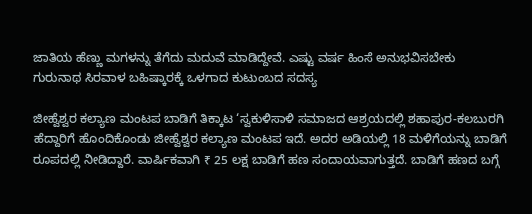ಜಾತಿಯ ಹೆಣ್ಣು ಮಗಳನ್ನು ತೆಗೆದು ಮದುವೆ ಮಾಡಿದ್ದೇವೆ. ಎಷ್ಟು ವರ್ಷ ಹಿಂಸೆ ಅನುಭವಿಸಬೇಕು
ಗುರುನಾಥ ಸಿರವಾಳ ಬಹಿಷ್ಕಾರಕ್ಕೆ ಒಳಗಾದ ಕುಟುಂಬದ ಸದಸ್ಯ

ಜೀಹ್ವೆಶ್ವರ ಕಲ್ಯಾಣ ಮಂಟಪ ಬಾಡಿಗೆ ತಿಕ್ಕಾಟ ‘ಸ್ವಕುಳಿಸಾಳಿ ಸಮಾಜದ ಆಶ್ರಯದಲ್ಲಿ ಶಹಾಪುರ-ಕಲಬುರಗಿ ಹೆದ್ದಾರಿಗೆ ಹೊಂದಿಕೊಂಡು ಜೀಹ್ವೆಶ್ವರ ಕಲ್ಯಾಣ ಮಂಟಪ ಇದೆ. ಅದರ ಅಡಿಯಲ್ಲಿ 18 ಮಳಿಗೆಯನ್ನು ಬಾಡಿಗೆ ರೂಪದಲ್ಲಿ ನೀಡಿದ್ದಾರೆ. ವಾರ್ಷಿಕವಾಗಿ ₹ 25 ಲಕ್ಷ ಬಾಡಿಗೆ ಹಣ ಸಂದಾಯವಾಗುತ್ತದೆ. ಬಾಡಿಗೆ ಹಣದ ಬಗ್ಗೆ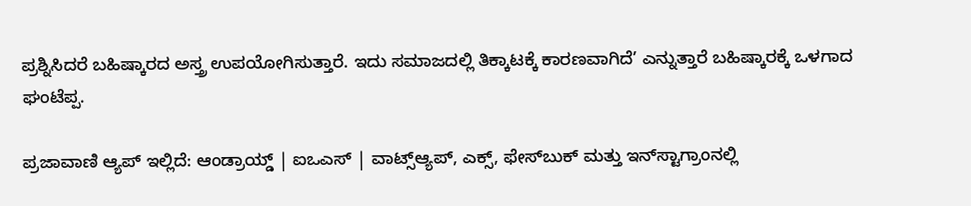ಪ್ರಶ್ನಿಸಿದರೆ ಬಹಿಷ್ಕಾರದ ಅಸ್ತ್ರ ಉಪಯೋಗಿಸುತ್ತಾರೆ. ಇದು ಸಮಾಜದಲ್ಲಿ ತಿಕ್ಕಾಟಕ್ಕೆ ಕಾರಣವಾಗಿದೆ’ ಎನ್ನುತ್ತಾರೆ ಬಹಿಷ್ಕಾರಕ್ಕೆ ಒಳಗಾದ ಘಂಟೆಪ್ಪ.

ಪ್ರಜಾವಾಣಿ ಆ್ಯಪ್ ಇಲ್ಲಿದೆ: ಆಂಡ್ರಾಯ್ಡ್ | ಐಒಎಸ್ | ವಾಟ್ಸ್ಆ್ಯಪ್, ಎಕ್ಸ್, ಫೇಸ್‌ಬುಕ್ ಮತ್ತು ಇನ್‌ಸ್ಟಾಗ್ರಾಂನಲ್ಲಿ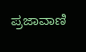ಪ್ರಜಾವಾಣಿ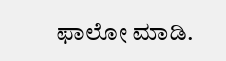ಫಾಲೋ ಮಾಡಿ.